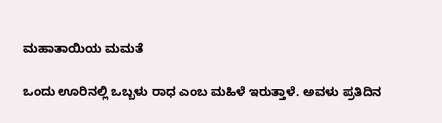ಮಹಾತಾಯಿಯ ಮಮತೆ

ಒಂದು ಊರಿನಲ್ಲಿ ಒಬ್ಬಳು ರಾಧ ಎಂಬ ಮಹಿಳೆ ಇರುತ್ತಾಳೆ. ಅವಳು ಪ್ರತಿದಿನ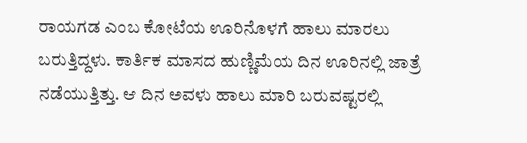ರಾಯಗಡ ಎಂಬ ಕೋಟೆಯ ಊರಿನೊಳಗೆ ಹಾಲು ಮಾರಲು ಬರುತ್ತಿದ್ದಳು. ಕಾರ್ತಿಕ ಮಾಸದ ಹುಣ್ಣಿಮೆಯ ದಿನ ಊರಿನಲ್ಲಿ ಜಾತ್ರೆ ನಡೆಯುತ್ತಿತ್ತು. ಆ ದಿನ ಅವಳು ಹಾಲು ಮಾರಿ ಬರುವಷ್ಟರಲ್ಲಿ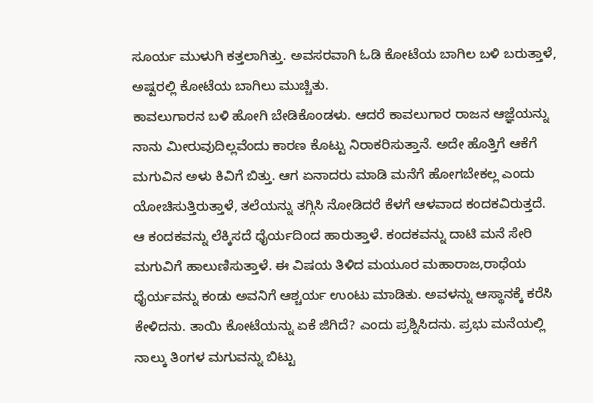ಸೂರ್ಯ ಮುಳುಗಿ ಕತ್ತಲಾಗಿತ್ತು. ಅವಸರವಾಗಿ ಓಡಿ ಕೋಟೆಯ ಬಾಗಿಲ ಬಳಿ ಬರುತ್ತಾಳೆ, ಅಷ್ಟರಲ್ಲಿ ಕೋಟೆಯ ಬಾಗಿಲು ಮುಚ್ಚಿತು.
ಕಾವಲುಗಾರನ ಬಳಿ ಹೋಗಿ ಬೇಡಿಕೊಂಡಳು. ಆದರೆ ಕಾವಲುಗಾರ ರಾಜನ ಆಜ್ಞೆಯನ್ನು ನಾನು ಮೀರುವುದಿಲ್ಲವೆಂದು ಕಾರಣ ಕೊಟ್ಟು ನಿರಾಕರಿಸುತ್ತಾನೆ. ಅದೇ ಹೊತ್ತಿಗೆ ಆಕೆಗೆ ಮಗುವಿನ ಅಳು ಕಿವಿಗೆ ಬಿತ್ತು. ಆಗ ಏನಾದರು ಮಾಡಿ ಮನೆಗೆ ಹೋಗಬೇಕಲ್ಲ ಎಂದು ಯೋಚಿಸುತ್ತಿರುತ್ತಾಳೆ, ತಲೆಯನ್ನು ತಗ್ಗಿಸಿ ನೋಡಿದರೆ ಕೆಳಗೆ ಆಳವಾದ ಕಂದಕವಿರುತ್ತದೆ.
ಆ ಕಂದಕವನ್ನು ಲೆಕ್ಕಿಸದೆ ಧೈರ್ಯದಿಂದ ಹಾರುತ್ತಾಳೆ. ಕಂದಕವನ್ನು ದಾಟಿ ಮನೆ ಸೇರಿ ಮಗುವಿಗೆ ಹಾಲುಣಿಸುತ್ತಾಳೆ. ಈ ವಿಷಯ ತಿಳಿದ ಮಯೂರ ಮಹಾರಾಜ,ರಾಧೆಯ ಧೈರ್ಯವನ್ನು ಕಂಡು ಅವನಿಗೆ ಆಶ್ಚರ್ಯ ಉಂಟು ಮಾಡಿತು. ಅವಳನ್ನು ಆಸ್ಥಾನಕ್ಕೆ ಕರೆಸಿ ಕೇಳಿದನು. ತಾಯಿ ಕೋಟೆಯನ್ನು ಏಕೆ ಜಿಗಿದೆ? ಎಂದು ಪ್ರಶ್ನಿಸಿದನು. ಪ್ರಭು ಮನೆಯಲ್ಲಿ ನಾಲ್ಕು ತಿಂಗಳ ಮಗುವನ್ನು ಬಿಟ್ಟು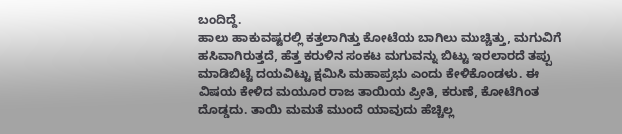ಬಂದಿದ್ದೆ.
ಹಾಲು ಹಾಕುವಷ್ಟರಲ್ಲಿ ಕತ್ತಲಾಗಿತ್ತು ಕೋಟೆಯ ಬಾಗಿಲು ಮುಚ್ಚಿತ್ತು, ಮಗುವಿಗೆ ಹಸಿವಾಗಿರುತ್ತದೆ, ಹೆತ್ತ ಕರುಳಿನ ಸಂಕಟ ಮಗುವನ್ನು ಬಿಟ್ಟು ಇರಲಾರದೆ ತಪ್ಪು ಮಾಡಿಬಿಟ್ಟೆ ದಯವಿಟ್ಟು ಕ್ಷಮಿಸಿ ಮಹಾಪ್ರಭು ಎಂದು ಕೇಳಿಕೊಂಡಳು. ಈ ವಿಷಯ ಕೇಳಿದ ಮಯೂರ ರಾಜ ತಾಯಿಯ ಪ್ರೀತಿ, ಕರುಣೆ, ಕೋಟೆಗಿಂತ ದೊಡ್ಡದು. ತಾಯಿ ಮಮತೆ ಮುಂದೆ ಯಾವುದು ಹೆಚ್ಚಿಲ್ಲ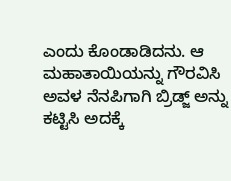ಎಂದು ಕೊಂಡಾಡಿದನು. ಆ ಮಹಾತಾಯಿಯನ್ನು ಗೌರವಿಸಿ ಅವಳ ನೆನಪಿಗಾಗಿ ಬ್ರಿಡ್ಜ್ ಅನ್ನು ಕಟ್ಟಿಸಿ ಅದಕ್ಕೆ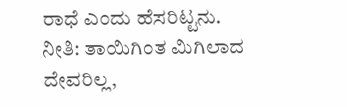ರಾಧೆ ಎಂದು ಹೆಸರಿಟ್ಟನು.
ನೀತಿ: ತಾಯಿಗಿಂತ ಮಿಗಿಲಾದ ದೇವರಿಲ್ಲ,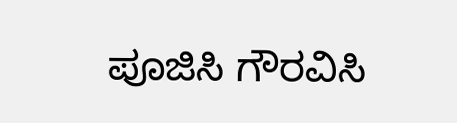ಪೂಜಿಸಿ ಗೌರವಿಸಿ